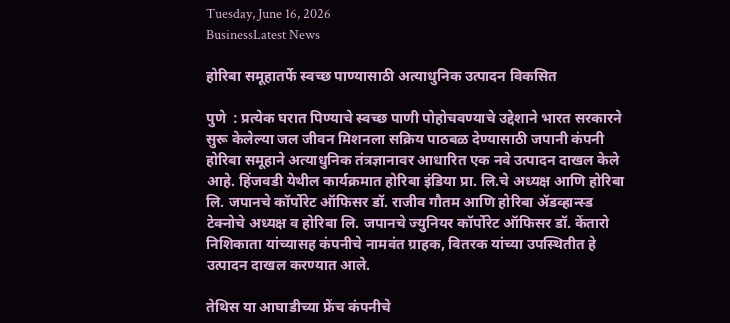Tuesday, June 16, 2026
BusinessLatest News

होरिबा समूहातर्फे स्वच्छ पाण्यासाठी अत्याधुनिक उत्पादन विकसित

पुणे  : प्रत्येक घरात पिण्याचे स्वच्छ पाणी पोहोचवण्याचे उद्देशाने भारत सरकारने सुरू केलेल्या जल जीवन मिशनला सक्रिय पाठबळ देण्यासाठी जपानी कंपनी होरिबा समूहाने अत्याधुनिक तंत्रज्ञानावर आधारित एक नवे उत्पादन दाखल केले आहे. हिंजवडी येथील कार्यक्रमात होरिबा इंडिया प्रा. लि.चे अध्यक्ष आणि होरिबा लि. जपानचे कॉर्पोरेट ऑफिसर डॉ. राजीव गौतम आणि होरिबा ॲडव्हान्स्ड टेक्नोचे अध्यक्ष व होरिबा लि. जपानचे ज्युनियर कॉर्पोरेट ऑफिसर डॉ. केंतारो निशिकाता यांच्यासह कंपनीचे नामवंत ग्राहक, वितरक यांच्या उपस्थितीत हे उत्पादन दाखल करण्यात आले.

तेथिस या आघाडीच्या फ्रेंच कंपनीचे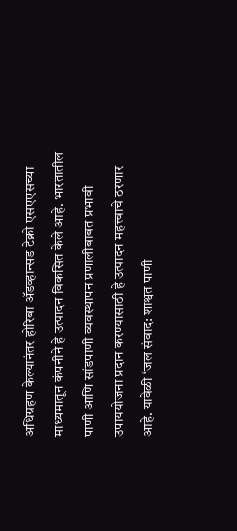अधिग्रहण केल्यानंतर होरिबा ॲडव्हान्सड टेक्नो एसएएसच्या माध्यमातून कंपनीने हे उत्पादन विकसित केले आहे. भारतातील पाणी आणि सांडपाणी व्यवस्थापन प्रणालीबाबत प्रभावी उपाययोजना प्रदान करण्यासाठी हे उत्पादन महत्त्वाचे ठरणार आहे. यावेळी ‘जल संवाद: शाश्वत पाणी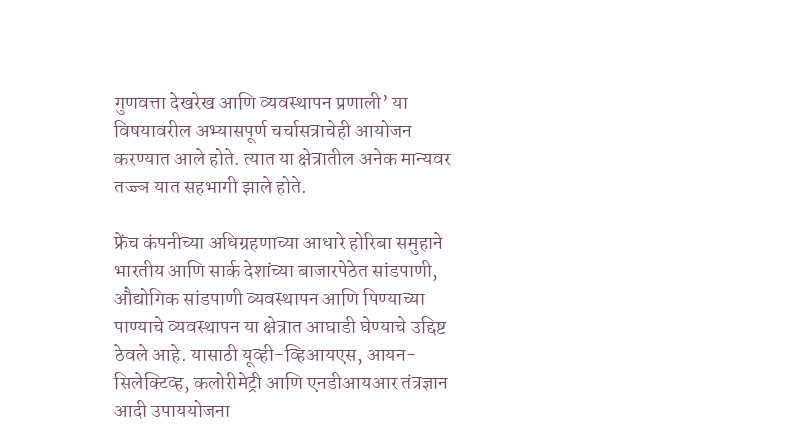गुणवत्ता देखरेख आणि व्यवस्थापन प्रणाली’ या विषयावरील अभ्यासपूर्ण चर्चासत्राचेही आयोजन करण्यात आले होते. त्यात या क्षेत्रातील अनेक मान्यवर तज्ज्ञ यात सहभागी झाले होते.

फ्रेंच कंपनीच्या अधिग्रहणाच्या आधारे होरिबा समुहाने भारतीय आणि सार्क देशांच्या बाजारपेठेत सांडपाणी, औद्योगिक सांडपाणी व्यवस्थापन आणि पिण्याच्या पाण्याचे व्यवस्थापन या क्षेत्रात आघाडी घेण्याचे उद्दिष्ट ठेवले आहे. यासाठी यूव्ही-व्हिआयएस, आयन-सिलेक्टिव्ह, कलोरीमेट्री आणि एनडीआयआर तंत्रज्ञान आदी उपाययोजना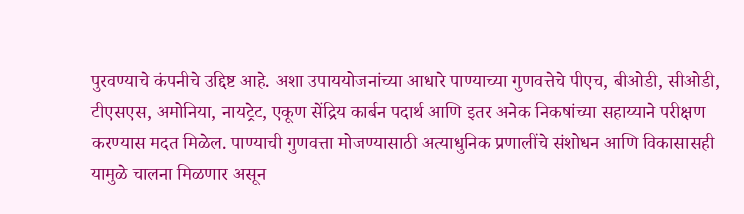पुरवण्याचे कंपनीचे उद्दिष्ट आहे. अशा उपाययोजनांच्या आधारे पाण्याच्या गुणवत्तेचे पीएच, बीओडी, सीओडी, टीएसएस, अमोनिया, नायट्रेट, एकूण सेंद्रिय कार्बन पदार्थ आणि इतर अनेक निकषांच्या सहाय्याने परीक्षण करण्यास मदत मिळेल. पाण्याची गुणवत्ता मोजण्यासाठी अत्याधुनिक प्रणालींचे संशोधन आणि विकासासही यामुळे चालना मिळणार असून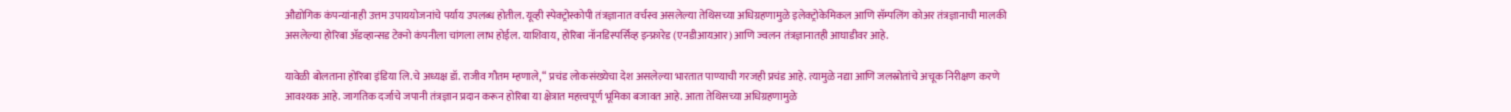औद्योगिक कंपन्यांनाही उत्तम उपाययोजनांचे पर्याय उपलब्ध होतील. यूव्ही स्पेक्ट्रोस्कोपी तंत्रज्ञानात वर्चस्व असलेल्या तेथिसच्या अधिग्रहणामुळे इलेक्ट्रोकेमिकल आणि सॅम्पलिंग कोअर तंत्रज्ञानाची मालकी असलेल्या होरिबा ॲडव्हान्सड टेक्नो कंपनीला चांगला लाभ होईल. याशिवाय, होरिबा नॉनडिस्पर्सिव्ह इन्फ्रारेड (एनडीआयआर) आणि ज्वलन तंत्रज्ञानातही आघाडीवर आहे.

यावेळी बोलताना होरिबा इंडिया लि.चे अध्यक्ष डॉ. राजीव गौतम म्हणाले, “ प्रचंड लोकसंख्येचा देश असलेल्या भारतात पाण्याची गरजही प्रचंड आहे. त्यामुळे नद्या आणि जलस्रोतांचे अचूक निरीक्षण करणे आवश्यक आहे. जागतिक दर्जाचे जपानी तंत्रज्ञान प्रदान करून होरिबा या क्षेत्रात महत्त्वपूर्ण भूमिका बजावत आहे. आता तेथिसच्या अधिग्रहणामुळे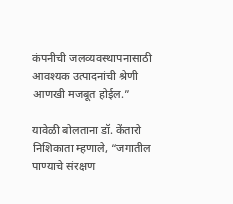कंपनीची जलव्यवस्थापनासाठी आवश्यक उत्पादनांची श्रेणी आणखी मजबूत होईल.”

यावेळी बोलताना डॉ. केंतारो निशिकाता म्हणाले, “जगातील पाण्याचे संरक्षण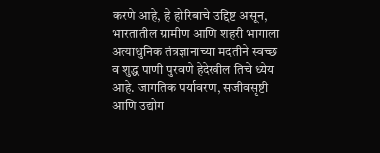करणे आहे, हे होरिबाचे उद्दिष्ट असून, भारतातील ग्रामीण आणि शहरी भागाला अत्याधुनिक तंत्रज्ञानाच्या मदतीने स्वच्छ व शुद्ध पाणी पुरवणे हेदेखील तिचे ध्येय आहे. जागतिक पर्यावरण, सजीवसृष्टी आणि उद्योग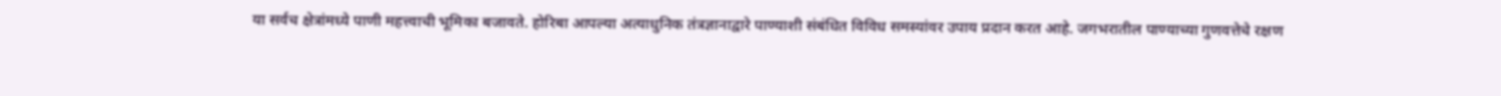या सर्वच क्षेत्रांमध्ये पाणी महत्त्वाची भूमिका बजावते. होरिबा आपल्या अत्याधुनिक तंत्रज्ञानाद्वारे पाण्याशी संबंधित विविध समस्यांवर उपाय प्रदान करत आहे. जगभरातील पाण्याच्या गुणवत्तेचे रक्षण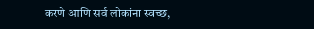करणे आणि सर्व लोकांना स्वच्छ,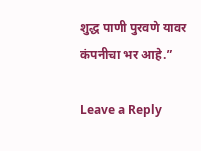शुद्ध पाणी पुरवणे यावर कंपनीचा भर आहे.”

Leave a Reply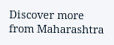Discover more from Maharashtra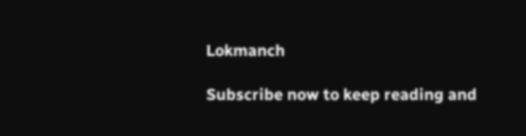Lokmanch

Subscribe now to keep reading and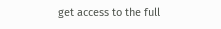get access to the full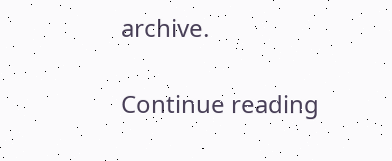archive.

Continue reading